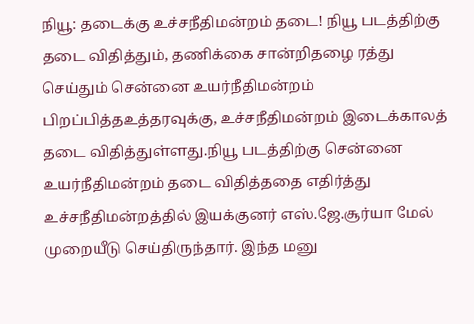நியூ: தடைக்கு உச்சநீதிமன்றம் தடை! நியூ படத்திற்கு தடை விதித்தும், தணிக்கை சான்றிதழை ரத்து செய்தும் சென்னை உயர்நீதிமன்றம் பிறப்பித்தஉத்தரவுக்கு, உச்சநீதிமன்றம் இடைக்காலத் தடை விதித்துள்ளது.நியூ படத்திற்கு சென்னை உயர்நீதிமன்றம் தடை விதித்ததை எதிர்த்து உச்சநீதிமன்றத்தில் இயக்குனர் எஸ்.ஜே.சூர்யா மேல் முறையீடு செய்திருந்தார். இந்த மனு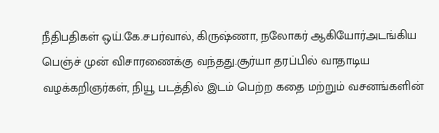நீதிபதிகள் ஒய்.கே.சபர்வால், கிருஷ்ணா, நலோகர் ஆகியோர்அடங்கிய பெஞ்ச் முன் விசாரணைக்கு வந்தது.சூர்யா தரப்பில் வாதாடிய வழக்கறிஞர்கள், நியூ படத்தில் இடம் பெற்ற கதை மற்றும் வசனங்களின்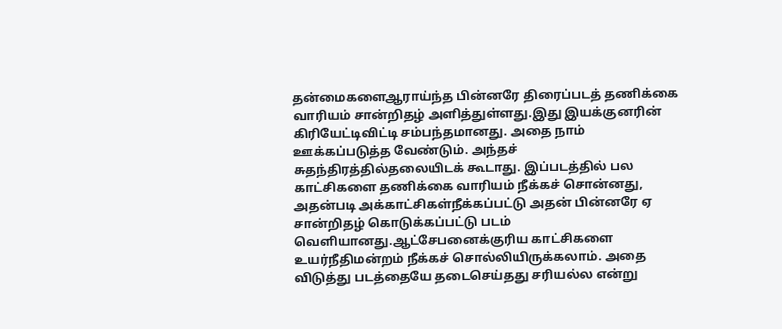தன்மைகளைஆராய்ந்த பின்னரே திரைப்படத் தணிக்கை வாரியம் சான்றிதழ் அளித்துள்ளது.இது இயக்குனரின் கிரியேட்டிவிட்டி சம்பந்தமானது. அதை நாம் ஊக்கப்படுத்த வேண்டும். அந்தச் சுதந்திரத்தில்தலையிடக் கூடாது. இப்படத்தில் பல காட்சிகளை தணிக்கை வாரியம் நீக்கச் சொன்னது, அதன்படி அக்காட்சிகள்நீக்கப்பட்டு அதன் பின்னரே ஏ சான்றிதழ் கொடுக்கப்பட்டு படம் வெளியானது.ஆட்சேபனைக்குரிய காட்சிகளை உயர்நீதிமன்றம் நீக்கச் சொல்லியிருக்கலாம். அதை விடுத்து படத்தையே தடைசெய்தது சரியல்ல என்று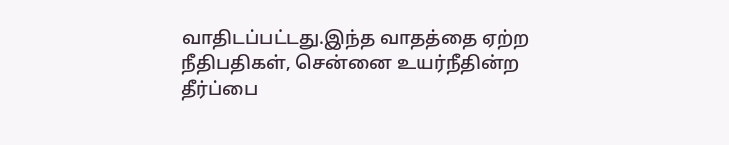வாதிடப்பட்டது.இந்த வாதத்தை ஏற்ற நீதிபதிகள், சென்னை உயர்நீதின்ற தீர்ப்பை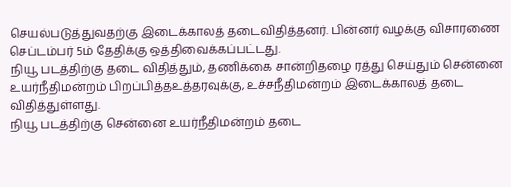செயல்படுத்துவதற்கு இடைக்காலத் தடைவிதித்தனர். பின்னர் வழக்கு விசாரணை செப்டம்பர் 5ம் தேதிக்கு ஒத்திவைக்கப்பட்டது.
நியூ படத்திற்கு தடை விதித்தும், தணிக்கை சான்றிதழை ரத்து செய்தும் சென்னை உயர்நீதிமன்றம் பிறப்பித்தஉத்தரவுக்கு, உச்சநீதிமன்றம் இடைக்காலத் தடை விதித்துள்ளது.
நியூ படத்திற்கு சென்னை உயர்நீதிமன்றம் தடை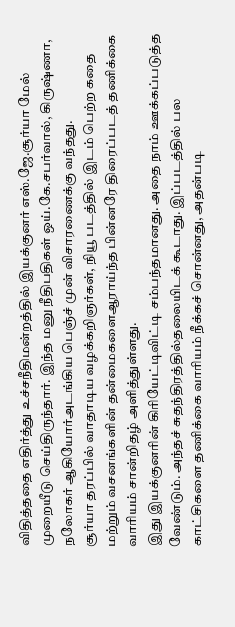விதித்ததை எதிர்த்து உச்சநீதிமன்றத்தில் இயக்குனர் எஸ்.ஜே.சூர்யா மேல் முறையீடு செய்திருந்தார். இந்த மனு நீதிபதிகள் ஒய்.கே.சபர்வால், கிருஷ்ணா, நலோகர் ஆகியோர்அடங்கிய பெஞ்ச் முன் விசாரணைக்கு வந்தது.
சூர்யா தரப்பில் வாதாடிய வழக்கறிஞர்கள், நியூ படத்தில் இடம் பெற்ற கதை மற்றும் வசனங்களின் தன்மைகளைஆராய்ந்த பின்னரே திரைப்படத் தணிக்கை வாரியம் சான்றிதழ் அளித்துள்ளது.
இது இயக்குனரின் கிரியேட்டிவிட்டி சம்பந்தமானது. அதை நாம் ஊக்கப்படுத்த வேண்டும். அந்தச் சுதந்திரத்தில்தலையிடக் கூடாது. இப்படத்தில் பல காட்சிகளை தணிக்கை வாரியம் நீக்கச் சொன்னது, அதன்படி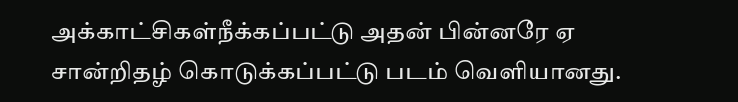அக்காட்சிகள்நீக்கப்பட்டு அதன் பின்னரே ஏ சான்றிதழ் கொடுக்கப்பட்டு படம் வெளியானது.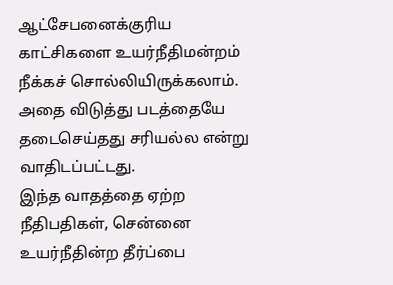ஆட்சேபனைக்குரிய காட்சிகளை உயர்நீதிமன்றம் நீக்கச் சொல்லியிருக்கலாம். அதை விடுத்து படத்தையே தடைசெய்தது சரியல்ல என்று வாதிடப்பட்டது.
இந்த வாதத்தை ஏற்ற நீதிபதிகள், சென்னை உயர்நீதின்ற தீர்ப்பை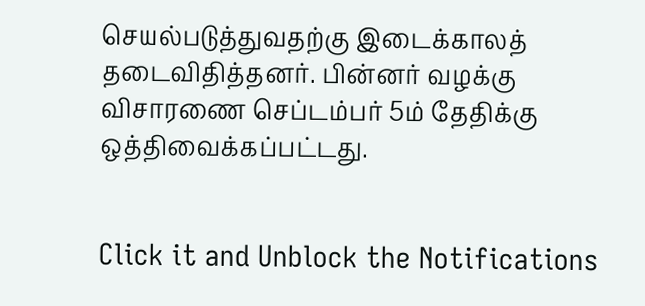செயல்படுத்துவதற்கு இடைக்காலத் தடைவிதித்தனர். பின்னர் வழக்கு விசாரணை செப்டம்பர் 5ம் தேதிக்கு ஒத்திவைக்கப்பட்டது.


Click it and Unblock the Notifications